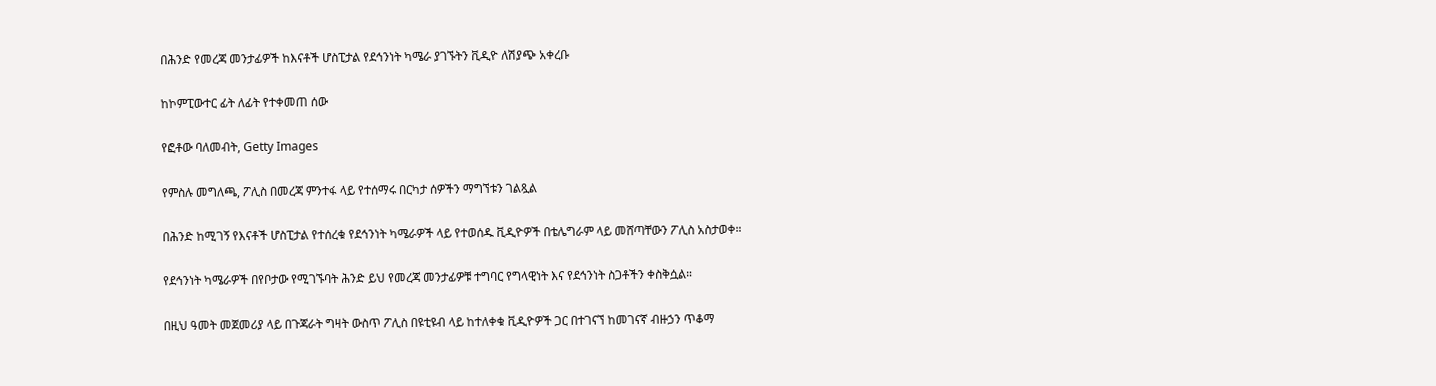በሕንድ የመረጃ መንታፊዎች ከእናቶች ሆስፒታል የደኅንነት ካሜራ ያገኙትን ቪዲዮ ለሽያጭ አቀረቡ

ከኮምፒውተር ፊት ለፊት የተቀመጠ ሰው

የፎቶው ባለመብት, Getty Images

የምስሉ መግለጫ, ፖሊስ በመረጃ ምንተፋ ላይ የተሰማሩ በርካታ ሰዎችን ማግኘቱን ገልጿል

በሕንድ ከሚገኝ የእናቶች ሆስፒታል የተሰረቁ የደኅንነት ካሜራዎች ላይ የተወሰዱ ቪዲዮዎች በቴሌግራም ላይ መሸጣቸውን ፖሊስ አስታወቀ።

የደኅንነት ካሜራዎች በየቦታው የሚገኙባት ሕንድ ይህ የመረጃ መንታፊዎቹ ተግባር የግላዊነት እና የደኅንነት ስጋቶችን ቀስቅሷል።

በዚህ ዓመት መጀመሪያ ላይ በጉጃራት ግዛት ውስጥ ፖሊስ በዩቲዩብ ላይ ከተለቀቁ ቪዲዮዎች ጋር በተገናኘ ከመገናኛ ብዙኃን ጥቆማ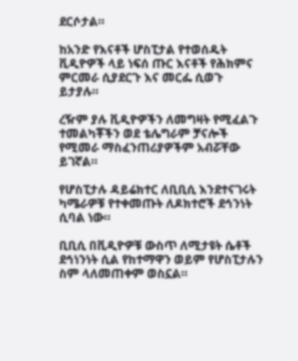ደርሶታል።

ከአንድ የእናቶች ሆስፒታል የተወሰዱት ቪዲዮዎች ላይ ነፍሰ ጡር እናቶች የሕክምና ምርመራ ሲያደርጉ እና መርፌ ሲወጉ ይታያሉ።

ረዥም ያሉ ቪዲዮዎችን ለመግዛት የሚፈልጉ ተመልካቾችን ወደ ቴሌግራም ቻናሎች የሚመራ ማስፈንጠሪያዎችም አብሯቸው ይገኛል።

የሆስፒታሉ ዳይሬክተር ለቢቢሲ እንደተናገሩት ካሜራዎቹ የተቀመጡት ለዶክተሮች ደኅንነት ሲባል ነው።

ቢቢሲ በቪዲዮዎቹ ውስጥ ለሚታዩት ሴቶች ደኅነንነት ሲል የከተማዋን ወይም የሆስፒታሉን ስም ላለመጠቀም ወስኗል።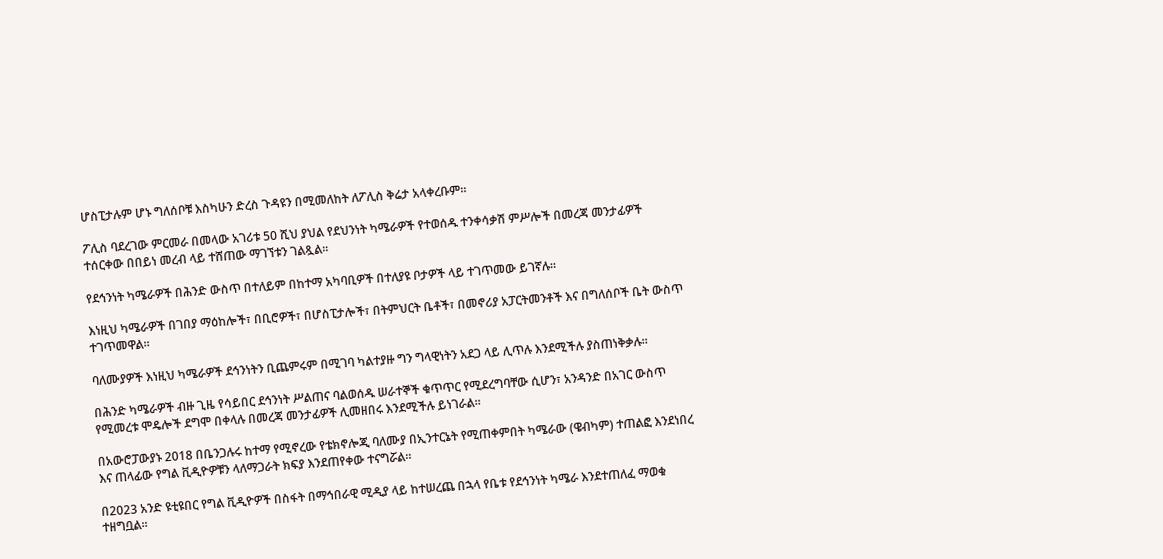ሆስፒታሉም ሆኑ ግለሰቦቹ እስካሁን ድረስ ጉዳዩን በሚመለከት ለፖሊስ ቅሬታ አላቀረቡም።

ፖሊስ ባደረገው ምርመራ በመላው አገሪቱ 50 ሺህ ያህል የደህንነት ካሜራዎች የተወሰዱ ተንቀሳቃሽ ምሥሎች በመረጃ መንታፊዎች ተሰርቀው በበይነ መረብ ላይ ተሸጠው ማገኘቱን ገልጿል።

የደኅንነት ካሜራዎች በሕንድ ውስጥ በተለይም በከተማ አካባቢዎች በተለያዩ ቦታዎች ላይ ተገጥመው ይገኛሉ።

እነዚህ ካሜራዎች በገበያ ማዕከሎች፣ በቢሮዎች፣ በሆስፒታሎች፣ በትምህርት ቤቶች፣ በመኖሪያ አፓርትመንቶች እና በግለሰቦች ቤት ውስጥ ተገጥመዋል።

ባለሙያዎች እነዚህ ካሜራዎች ደኅንነትን ቢጨምሩም በሚገባ ካልተያዙ ግን ግላዊነትን አደጋ ላይ ሊጥሉ እንደሚችሉ ያስጠነቅቃሉ።

በሕንድ ካሜራዎች ብዙ ጊዜ የሳይበር ደኅንነት ሥልጠና ባልወሰዱ ሠራተኞች ቁጥጥር የሚደረግባቸው ሲሆን፣ አንዳንድ በአገር ውስጥ የሚመረቱ ሞዴሎች ደግሞ በቀላሉ በመረጃ መንታፊዎች ሊመዘበሩ እንደሚችሉ ይነገራል።

በአውሮፓውያኑ 2018 በቤንጋሉሩ ከተማ የሚኖረው የቴክኖሎጂ ባለሙያ በኢንተርኔት የሚጠቀምበት ካሜራው (ዌብካም) ተጠልፎ እንደነበረ እና ጠላፊው የግል ቪዲዮዎቹን ላለማጋራት ክፍያ እንደጠየቀው ተናግሯል።

በ2023 አንድ ዩቲዩበር የግል ቪዲዮዎች በስፋት በማኅበራዊ ሚዲያ ላይ ከተሠረጨ በኋላ የቤቱ የደኅንነት ካሜራ እንደተጠለፈ ማወቁ ተዘግቧል።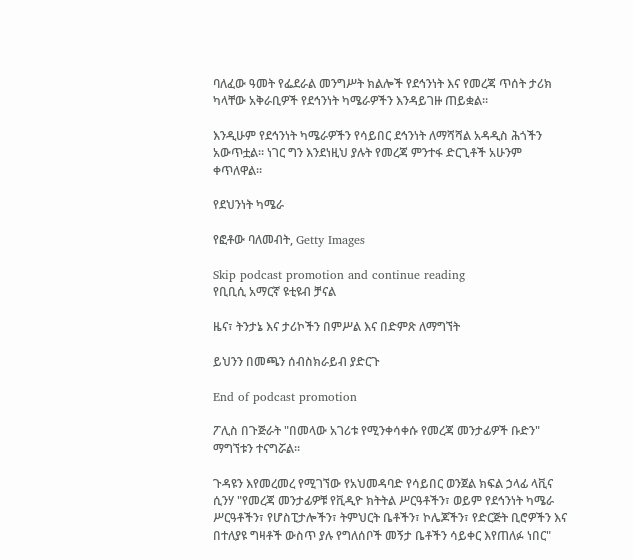ባለፈው ዓመት የፌደራል መንግሥት ክልሎች የደኅንነት እና የመረጃ ጥሰት ታሪክ ካላቸው አቅራቢዎች የደኅንነት ካሜራዎችን እንዳይገዙ ጠይቋል።

እንዲሁም የደኅንነት ካሜራዎችን የሳይበር ደኅንነት ለማሻሻል አዳዲስ ሕጎችን አውጥቷል። ነገር ግን እንደነዚህ ያሉት የመረጃ ምንተፋ ድርጊቶች አሁንም ቀጥለዋል።

የደህንነት ካሜራ

የፎቶው ባለመብት, Getty Images

Skip podcast promotion and continue reading
የቢቢሲ አማርኛ ዩቲዩብ ቻናል

ዜና፣ ትንታኔ እና ታሪኮችን በምሥል እና በድምጽ ለማግኘት

ይህንን በመጫን ሰብስክራይብ ያድርጉ

End of podcast promotion

ፖሊስ በጉጅራት "በመላው አገሪቱ የሚንቀሳቀሱ የመረጃ መንታፊዎች ቡድን" ማግኘቱን ተናግሯል።

ጉዳዩን እየመረመረ የሚገኘው የአህመዳባድ የሳይበር ወንጀል ክፍል ኃላፊ ላቪና ሲንሃ "የመረጃ መንታፊዎቹ የቪዲዮ ክትትል ሥርዓቶችን፣ ወይም የደኅንነት ካሜራ ሥርዓቶችን፣ የሆስፒታሎችን፣ ትምህርት ቤቶችን፣ ኮሌጆችን፣ የድርጅት ቢሮዎችን እና በተለያዩ ግዛቶች ውስጥ ያሉ የግለሰቦች መኝታ ቤቶችን ሳይቀር እየጠለፉ ነበር"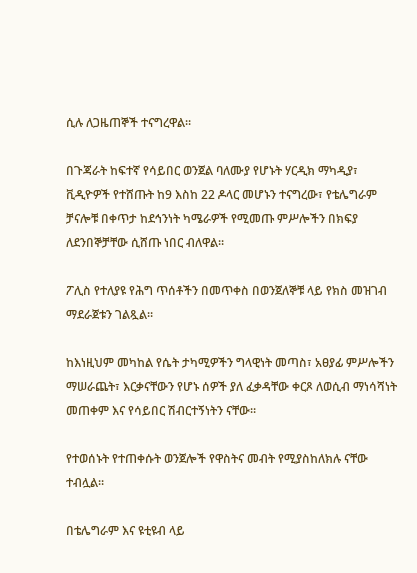ሲሉ ለጋዜጠኞች ተናግረዋል።

በጉጃራት ከፍተኛ የሳይበር ወንጀል ባለሙያ የሆኑት ሃርዲክ ማካዲያ፣ ቪዲዮዎች የተሸጡት ከ9 እስከ 22 ዶላር መሆኑን ተናግረው፣ የቴሌግራም ቻናሎቹ በቀጥታ ከደኅንነት ካሜራዎች የሚመጡ ምሥሎችን በክፍያ ለደንበኞቻቸው ሲሸጡ ነበር ብለዋል።

ፖሊስ የተለያዩ የሕግ ጥሰቶችን በመጥቀስ በወንጀለኞቹ ላይ የክስ መዝገብ ማደራጀቱን ገልጿል።

ከእነዚህም መካከል የሴት ታካሚዎችን ግላዊነት መጣስ፣ አፀያፊ ምሥሎችን ማሠራጨት፣ እርቃናቸውን የሆኑ ሰዎች ያለ ፈቃዳቸው ቀርጾ ለወሲብ ማነሳሻነት መጠቀም እና የሳይበር ሽብርተኝነትን ናቸው።

የተወሰኑት የተጠቀሱት ወንጀሎች የዋስትና መብት የሚያስከለክሉ ናቸው ተብሏል።

በቴሌግራም እና ዩቲዩብ ላይ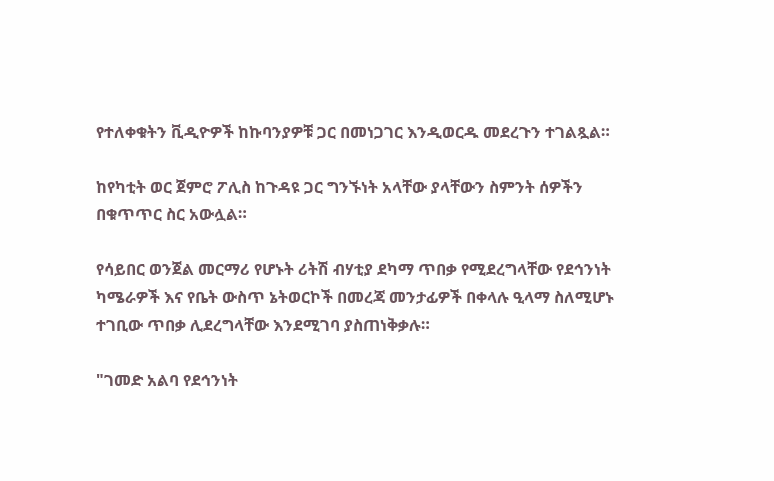የተለቀቁትን ቪዲዮዎች ከኩባንያዎቹ ጋር በመነጋገር እንዲወርዱ መደረጉን ተገልጿል።

ከየካቲት ወር ጀምሮ ፖሊስ ከጉዳዩ ጋር ግንኙነት አላቸው ያላቸውን ስምንት ሰዎችን በቁጥጥር ስር አውሏል።

የሳይበር ወንጀል መርማሪ የሆኑት ሪትሽ ብሃቲያ ደካማ ጥበቃ የሚደረግላቸው የደኅንነት ካሜራዎች እና የቤት ውስጥ ኔትወርኮች በመረጃ መንታፊዎች በቀላሉ ዒላማ ስለሚሆኑ ተገቢው ጥበቃ ሊደረግላቸው እንደሚገባ ያስጠነቅቃሉ።

"ገመድ አልባ የደኅንነት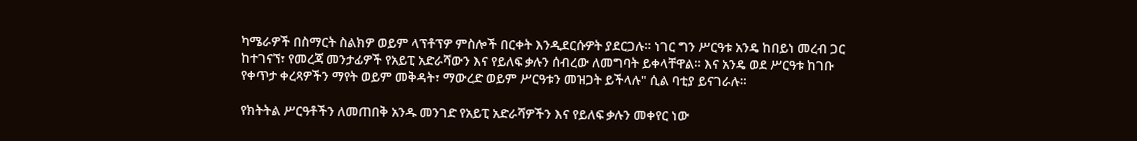ካሜራዎች በስማርት ስልክዎ ወይም ላፕቶፕዎ ምስሎች በርቀት እንዲደርሱዎት ያደርጋሉ። ነገር ግን ሥርዓቱ አንዴ ከበይነ መረብ ጋር ከተገናኘ፣ የመረጃ መንታፊዎች የአይፒ አድራሻውን እና የይለፍ ቃሉን ሰብረው ለመግባት ይቀላቸዋል። እና አንዴ ወደ ሥርዓቱ ከገቡ የቀጥታ ቀረጻዎችን ማየት ወይም መቅዳት፣ ማውረድ ወይም ሥርዓቱን መዝጋት ይችላሉ" ሲል ባቲያ ይናገራሉ።

የክትትል ሥርዓቶችን ለመጠበቅ አንዱ መንገድ የአይፒ አድራሻዎችን እና የይለፍ ቃሉን መቀየር ነው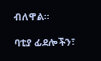ብለዋል።

ባቲያ ፊደሎችን፣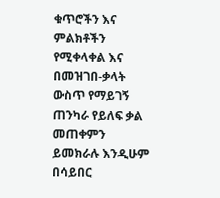ቁጥሮችን እና ምልክቶችን የሚቀላቀል እና በመዝገበ-ቃላት ውስጥ የማይገኝ ጠንካራ የይለፍ ቃል መጠቀምን ይመክራሉ እንዲሁም በሳይበር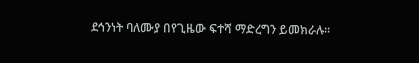ደኅንነት ባለሙያ በየጊዜው ፍተሻ ማድረግን ይመክራሉ።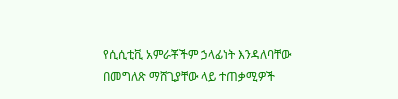የሲሲቲቪ አምራቾችም ኃላፊነት እንዳለባቸው በመግለጽ ማሸጊያቸው ላይ ተጠቃሚዎች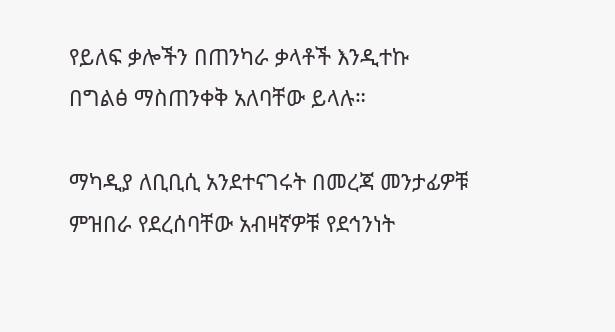የይለፍ ቃሎችን በጠንካራ ቃላቶች እንዲተኩ በግልፅ ማስጠንቀቅ አለባቸው ይላሉ።

ማካዲያ ለቢቢሲ አንደተናገሩት በመረጃ መንታፊዎቹ ምዝበራ የደረሰባቸው አብዛኛዎቹ የደኅንነት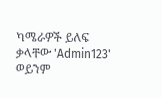ካሜራዎች ይለፍ ቃላቸው 'Admin123' ወይንም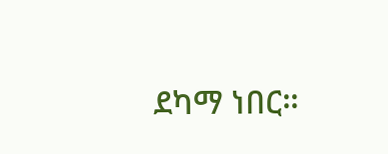ደካማ ነበር።